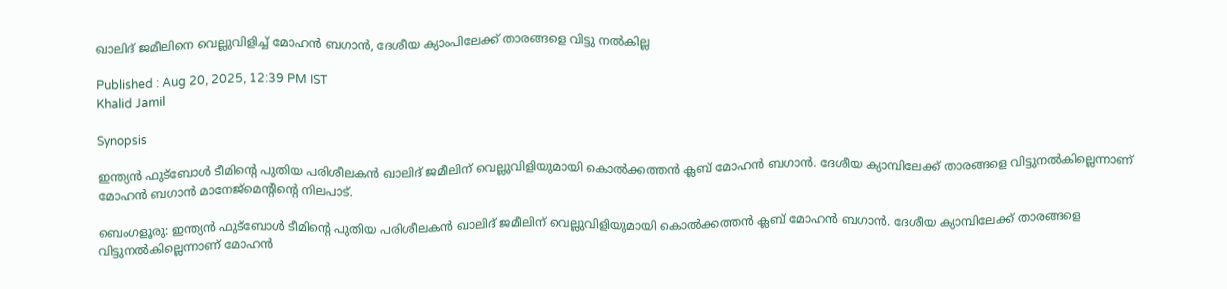ഖാലിദ് ജമീലിനെ വെല്ലുവിളിച്ച് മോഹൻ ബഗാന്‍, ദേശീയ ക്യാംപിലേക്ക് താരങ്ങളെ വിട്ടു നല്‍കില്ല

Published : Aug 20, 2025, 12:39 PM IST
Khalid Jamil

Synopsis

ഇന്ത്യൻ ഫുട്ബോൾ ടീമിന്റെ പുതിയ പരിശീലകൻ ഖാലിദ് ജമീലിന് വെല്ലുവിളിയുമായി കൊൽക്കത്തൻ ക്ലബ് മോഹൻ ബഗാൻ. ദേശീയ ക്യാമ്പിലേക്ക് താരങ്ങളെ വിട്ടുനൽകില്ലെന്നാണ് മോഹൻ ബഗാൻ മാനേജ്‌മെന്റിന്റെ നിലപാട്.

ബെംഗളൂരു: ഇന്ത്യൻ ഫുട്ബോൾ ടീമിന്‍റെ പുതിയ പരിശീലകൻ ഖാലിദ് ജമീലിന് വെല്ലുവിളിയുമായി കൊൽക്കത്തൻ ക്ലബ് മോഹൻ ബഗാൻ. ദേശീയ ക്യാമ്പിലേക്ക് താരങ്ങളെ വിട്ടുനൽകില്ലെന്നാണ് മോഹൻ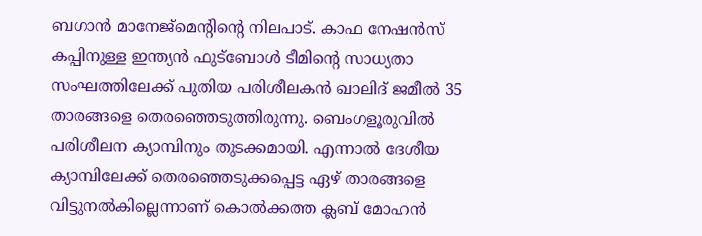ബഗാൻ മാനേജ്മെന്‍റിന്‍റെ നിലപാട്. കാഫ നേഷൻസ് കപ്പിനുള്ള ഇന്ത്യൻ ഫുട്ബോൾ ടീമിന്‍റെ സാധ്യതാ സംഘത്തിലേക്ക് പുതിയ പരിശീലകൻ ഖാലിദ് ജമീൽ 35 താരങ്ങളെ തെരഞ്ഞെടുത്തിരുന്നു. ബെംഗളൂരുവിൽ പരിശീലന ക്യാമ്പിനും തുടക്കമായി. എന്നാൽ ദേശീയ ക്യാമ്പിലേക്ക് തെരഞ്ഞെടുക്കപ്പെട്ട ഏഴ് താരങ്ങളെ വിട്ടുനൽകില്ലെന്നാണ് കൊൽക്കത്ത ക്ലബ് മോഹൻ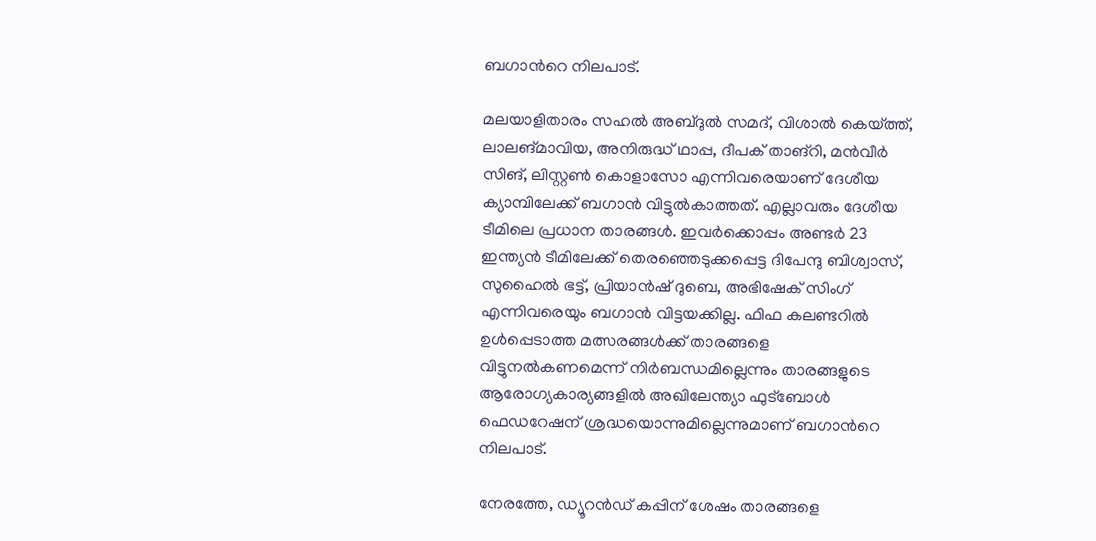ബഗാന്‍റെ നിലപാട്.

മലയാളിതാരം സഹൽ അബ്ദുൽ സമദ്, വിശാൽ കെയ്ത്ത്, ലാലങ്മാവിയ, അനിരുദ്ധ് ഥാപ്പ, ദീപക് താങ്റി, മൻവീർ സിങ്, ലിസ്റ്റൺ കൊളാസോ എന്നിവരെയാണ് ദേശീയ ക്യാമ്പിലേക്ക് ബഗാൻ വിട്ടുൽകാത്തത്. എല്ലാവരും ദേശീയ ടീമിലെ പ്രധാന താരങ്ങൾ. ഇവർക്കൊപ്പം അണ്ടർ 23 ഇന്ത്യൻ ടീമിലേക്ക് തെരഞ്ഞെടുക്കപ്പെട്ട ദിപേന്ദു ബിശ്വാസ്, സുഹൈൽ ഭട്ട്, പ്രിയാൻഷ് ദുബെ, അഭിഷേക് സിംഗ് എന്നിവരെയും ബഗാൻ വിട്ടയക്കില്ല. ഫിഫ കലണ്ടറിൽ ഉൾപ്പെടാത്ത മത്സരങ്ങൾക്ക് താരങ്ങളെ വിട്ടുനൽകണമെന്ന് നിർബന്ധമില്ലെന്നും താരങ്ങളുടെ ആരോഗ്യകാര്യങ്ങളിൽ അഖിലേന്ത്യാ ഫുട്ബോൾ ഫെഡറേഷന് ശ്രദ്ധയൊന്നുമില്ലെന്നുമാണ് ബഗാന്‍റെ നിലപാട്.

നേരത്തേ, ഡ്യൂറൻഡ് കപ്പിന് ശേഷം താരങ്ങളെ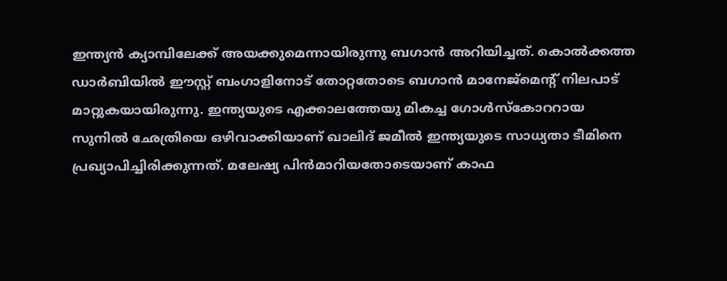ഇന്ത്യൻ ക്യാമ്പിലേക്ക് അയക്കുമെന്നായിരുന്നു ബഗാൻ അറിയിച്ചത്. കൊൽക്കത്ത ഡാർബിയിൽ ഈസ്റ്റ് ബംഗാളിനോട് തോറ്റതോടെ ബഗാൻ മാനേജ്മെന്റ് നിലപാട് മാറ്റുകയായിരുന്നു. ഇന്ത്യയുടെ എക്കാലത്തേയു മികച്ച ഗോൾസ്കോററായ സുനിൽ ഛേത്രിയെ ഒഴിവാക്കിയാണ് ഖാലിദ് ജമീൽ ഇന്ത്യയുടെ സാധ്യതാ ടീമിനെ പ്രഖ്യാപിച്ചിരിക്കുന്നത്. മലേഷ്യ പിൻമാറിയതോടെയാണ് കാഫ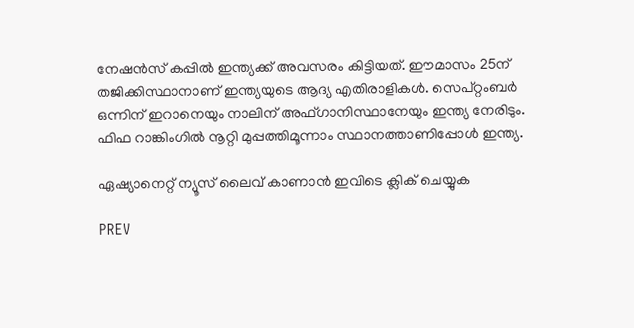നേഷൻസ് കപ്പിൽ ഇന്ത്യക്ക് അവസരം കിട്ടിയത്. ഈമാസം 25ന് തജിക്കിസ്ഥാനാണ് ഇന്ത്യയുടെ ആദ്യ എതിരാളികൾ. സെപ്റ്റംബർ ഒന്നിന് ഇറാനെയും നാലിന് അഫ്ഗാനിസ്ഥാനേയും ഇന്ത്യ നേരിടും. ഫിഫ റാങ്കിംഗിൽ നൂറ്റി മുപ്പത്തിമൂന്നാം സ്ഥാനത്താണിപ്പോൾ ഇന്ത്യ.

ഏഷ്യാനെറ്റ് ന്യൂസ് ലൈവ് കാണാന്‍ ഇവിടെ ക്ലിക് ചെയ്യുക

PREV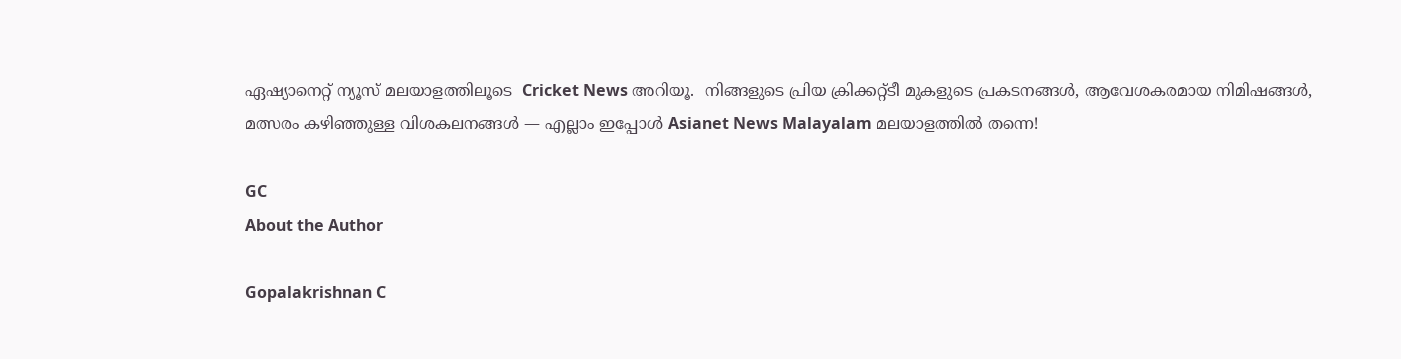ഏഷ്യാനെറ്റ് ന്യൂസ് മലയാളത്തിലൂടെ  Cricket News അറിയൂ.  നിങ്ങളുടെ പ്രിയ ക്രിക്കറ്റ്ടീ മുകളുടെ പ്രകടനങ്ങൾ, ആവേശകരമായ നിമിഷങ്ങൾ, മത്സരം കഴിഞ്ഞുള്ള വിശകലനങ്ങൾ — എല്ലാം ഇപ്പോൾ Asianet News Malayalam മലയാളത്തിൽ തന്നെ!

GC
About the Author

Gopalakrishnan C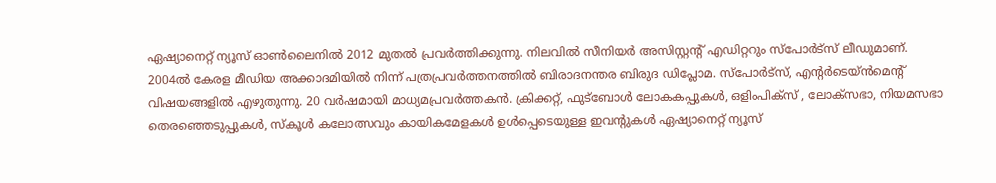ഏഷ്യാനെറ്റ് ന്യൂസ് ഓണ്‍ലൈനില്‍ 2012 മുതല്‍ പ്രവര്‍ത്തിക്കുന്നു. നിലവില്‍ സീനിയര്‍ അസിസ്റ്റന്‍റ് എഡിറ്ററും സ്പോർട്സ് ലീഡുമാണ്. 2004ൽ കേരള മീഡിയ അക്കാദമിയില്‍ നിന്ന് പത്രപ്രവര്‍ത്തനത്തില്‍ ബിരാദനന്തര ബിരുദ ഡിപ്ലോമ. സ്പോര്‍ട്സ്, എന്‍റര്‍ടെയ്ൻമെന്‍റ് വിഷയങ്ങളില്‍ എഴുതുന്നു. 20 വര്‍ഷമായി മാധ്യമപ്രവര്‍ത്തകൻ. ക്രിക്കറ്റ്, ഫുട്ബോള്‍ ലോകകപ്പുകൾ, ഒളിംപിക്സ് , ലോക്സഭാ, നിയമസഭാ തെരഞ്ഞെടുപ്പുകള്‍, സ്കൂള്‍ കലോത്സവും കായികമേളകള്‍ ഉള്‍പ്പെടെയുള്ള ഇവന്‍റുകള്‍ ഏഷ്യാനെറ്റ് ന്യൂസ്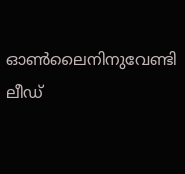ഓണ്‍ലൈനിനുവേണ്ടി ലീഡ്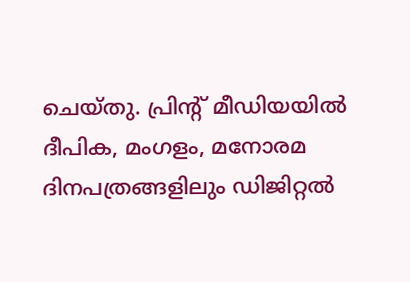ചെയ്തു. പ്രിന്‍റ് മീഡിയയില്‍ ദീപിക, മംഗളം, മനോരമ ദിനപത്രങ്ങളിലും ഡിജിറ്റൽ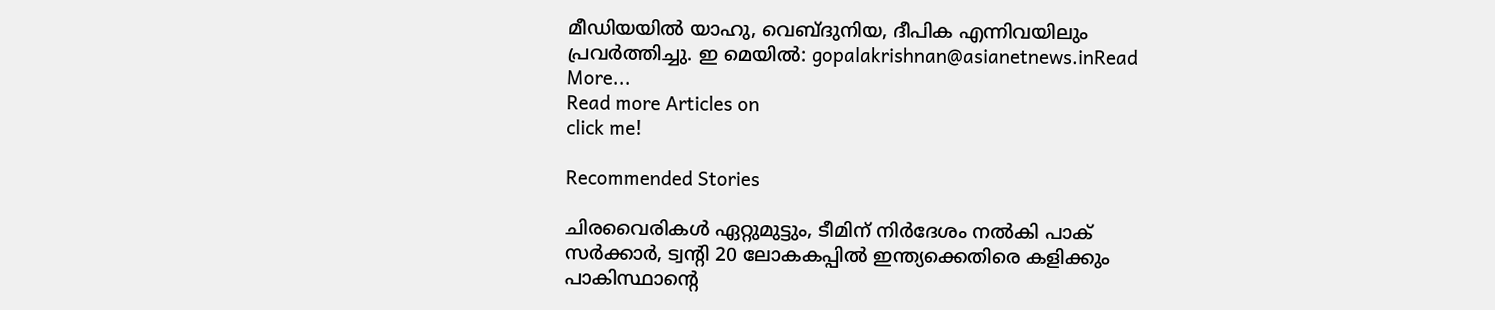മീഡിയയില്‍ യാഹു, വെബ്ദുനിയ, ദീപിക എന്നിവയിലും പ്രവര്‍ത്തിച്ചു. ഇ മെയില്‍: gopalakrishnan@asianetnews.inRead More...
Read more Articles on
click me!

Recommended Stories

ചിരവൈരികൾ ഏറ്റുമുട്ടും, ടീമിന് നിർദേശം നൽകി പാക് സർക്കാർ, ട്വന്‍റി 20 ലോകകപ്പിൽ ഇന്ത്യക്കെതിരെ കളിക്കും
പാകിസ്ഥാന്‍റെ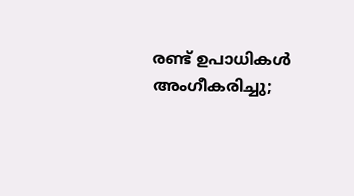രണ്ട് ഉപാധികൾ അംഗീകരിച്ചു;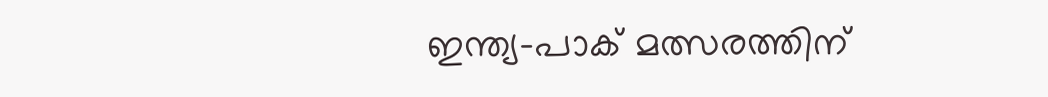ഇന്ത്യ-പാക് മത്സരത്തിന്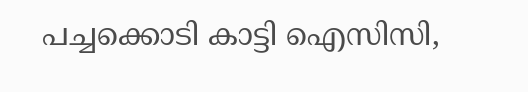പച്ചക്കൊടി കാട്ടി ഐസിസി,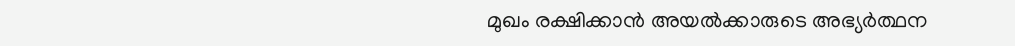മുഖം രക്ഷിക്കാൻ അയൽക്കാരുടെ അഭ്യർത്ഥന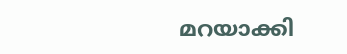മറയാക്കി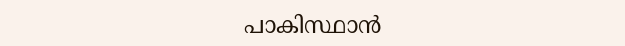പാകിസ്ഥാന്‍